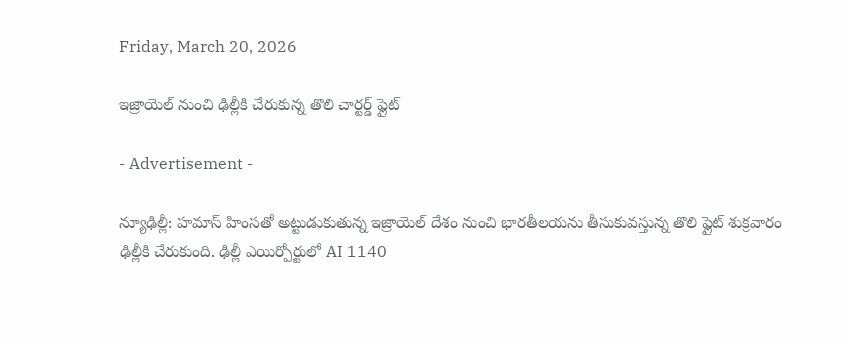Friday, March 20, 2026

ఇజ్రాయెల్ నుంచి ఢిల్లీకి చేరుకున్న తొలి చార్టర్డ్ ఫ్లైట్

- Advertisement -

న్యూఢిల్లీ: హమాస్ హింసతో అట్టుడుకుతున్న ఇజ్రాయెల్ దేశం నుంచి భారతీలయను తీసుకువస్తున్న తొలి ఫ్లైట్ శుక్రవారం ఢిల్లీకి చేరుకుంది. ఢిల్లీ ఎయిర్పోర్టులో AI 1140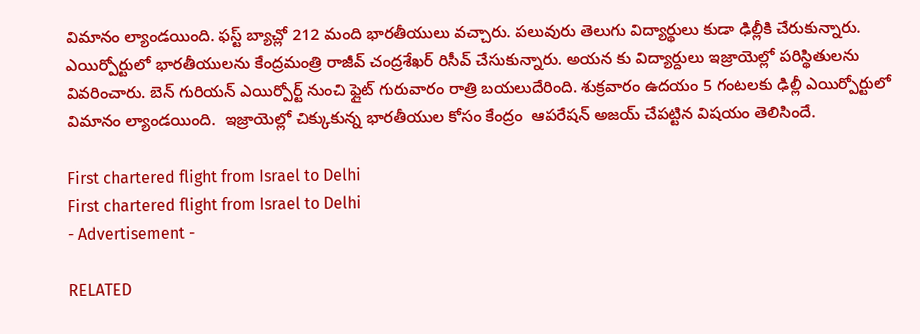విమానం ల్యాండయింది. ఫస్ట్ బ్యాచ్లో 212 మంది భారతీయులు వచ్చారు. పలువురు తెలుగు విద్యార్థులు కుడా ఢిల్లీకి చేరుకున్నారు. ఎయిర్పోర్టులో భారతీయులను కేంద్రమంత్రి రాజీవ్ చంద్రశేఖర్ రిసీవ్ చేసుకున్నారు. అయన కు విద్యార్దులు ఇజ్రాయెల్లో పరిస్థితులను వివరించారు. బెన్ గురియన్ ఎయిర్పోర్ట్ నుంచి ఫ్లైట్ గురువారం రాత్రి బయలుదేరింది. శుక్రవారం ఉదయం 5 గంటలకు ఢిల్లీ ఎయిర్పోర్టులో విమానం ల్యాండయింది.  ఇజ్రాయెల్లో చిక్కుకున్న భారతీయుల కోసం కేంద్రం  ఆపరేషన్ అజయ్ చేపట్టిన విషయం తెలిసిందే.

First chartered flight from Israel to Delhi
First chartered flight from Israel to Delhi
- Advertisement -

RELATED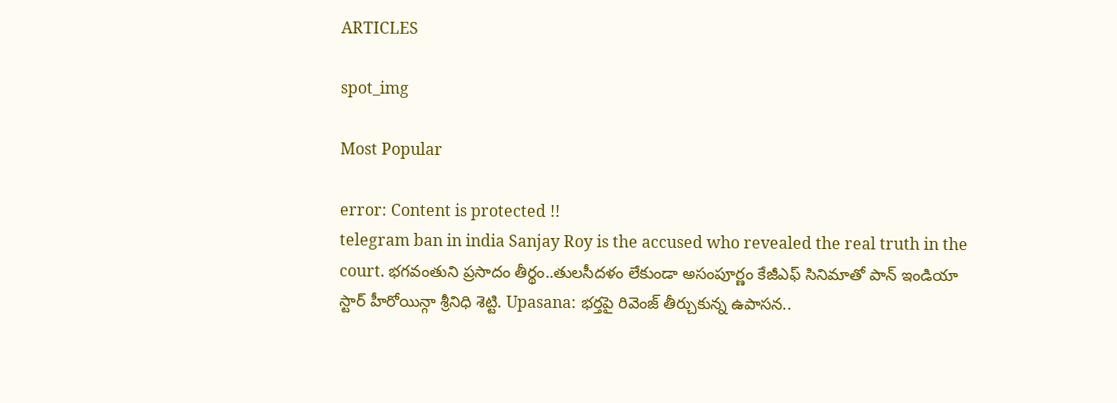ARTICLES

spot_img

Most Popular

error: Content is protected !!
telegram ban in india Sanjay Roy is the accused who revealed the real truth in the court. భగవంతుని ప్రసాదం తీర్థం..తులసీదళం లేకుండా అసంపూర్ణం కేజీఎఫ్ సినిమాతో పాన్ ఇండియా స్టార్ హీరోయిన్గా శ్రీనిధి శెట్టి. Upasana: భర్తపై రివెంజ్ తీర్చుకున్న ఉపాసన..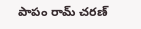పాపం రామ్ చరణ్